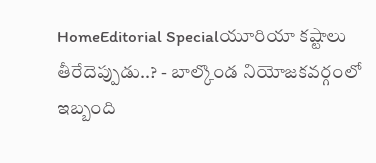HomeEditorial Specialయూరియా కష్టాలు తీరేదెప్పుడు..? - బాల్కొండ నియోజకవర్గంలో ఇబ్బంది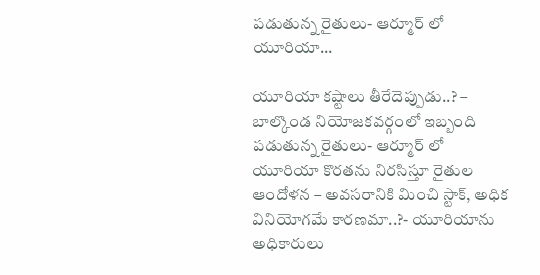పడుతున్న రైతులు- ఆర్మూర్ లో యూరియా...

యూరియా కష్టాలు తీరేదెప్పుడు..? – బాల్కొండ నియోజకవర్గంలో ఇబ్బంది పడుతున్న రైతులు- ఆర్మూర్ లో యూరియా కొరతను నిరసిస్తూ రైతుల ఆందోళన – అవసరానికి మించి స్టాక్, అధిక వినియోగమే కారణమా..?- యూరియాను అధికారులు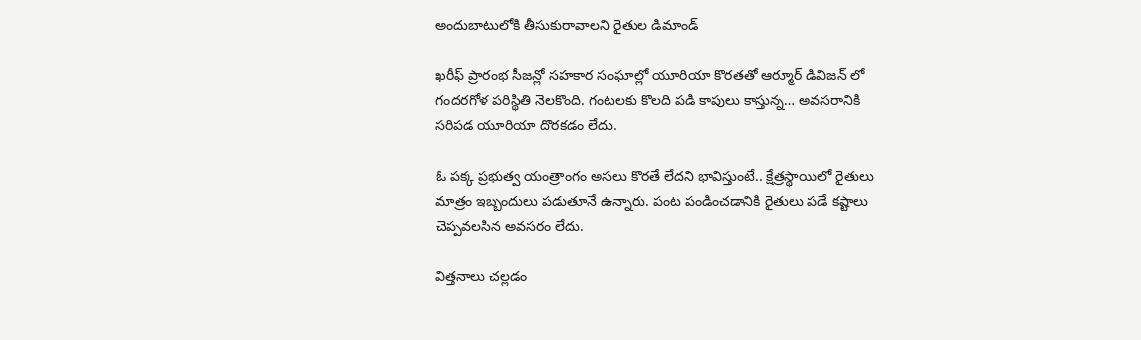అందుబాటులోకి తీసుకురావాలని రైతుల డిమాండ్

ఖరీఫ్ ప్రారంభ సీజన్లో సహకార సంఘాల్లో యూరియా కొరతతో ఆర్మూర్ డివిజన్ లో గందరగోళ పరిస్థితి నెలకొంది. గంటలకు కొలది పడి కాపులు కాస్తున్న… అవసరానికి సరిపడ యూరియా దొరకడం లేదు.

ఓ పక్క ప్రభుత్వ యంత్రాంగం అసలు కొరతే లేదని భావిస్తుంటే.. క్షేత్రస్థాయిలో రైతులు మాత్రం ఇబ్బందులు పడుతూనే ఉన్నారు. పంట పండించడానికి రైతులు పడే కష్టాలు చెప్పవలసిన అవసరం లేదు.

విత్తనాలు చల్లడం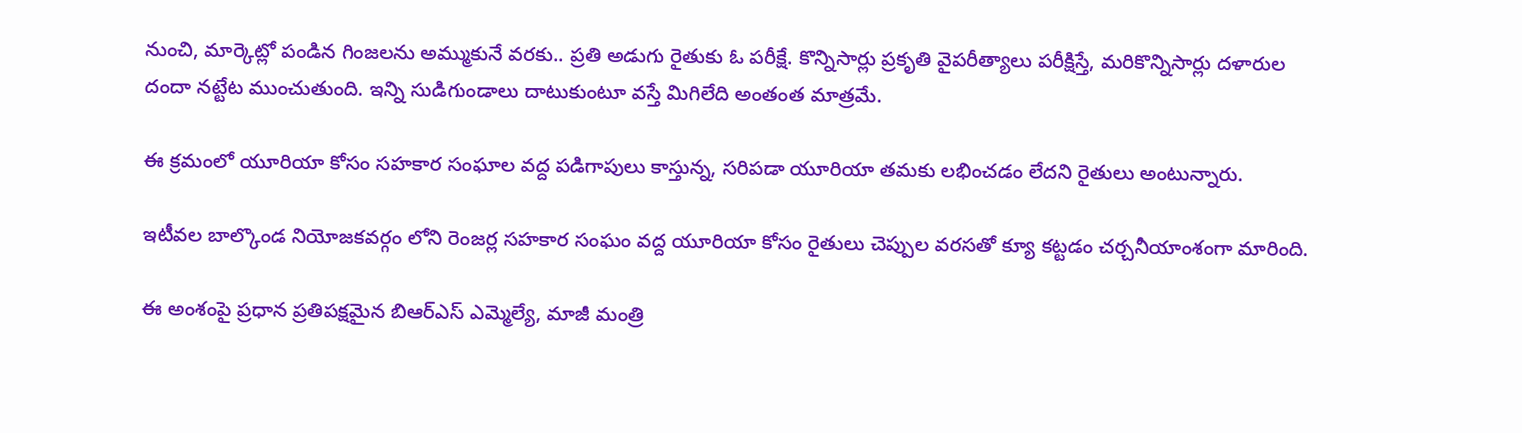నుంచి, మార్కెట్లో పండిన గింజలను అమ్ముకునే వరకు.. ప్రతి అడుగు రైతుకు ఓ పరీక్షే. కొన్నిసార్లు ప్రకృతి వైపరీత్యాలు పరీక్షిస్తే, మరికొన్నిసార్లు దళారుల దందా నట్టేట ముంచుతుంది. ఇన్ని సుడిగుండాలు దాటుకుంటూ వస్తే మిగిలేది అంతంత మాత్రమే.

ఈ క్రమంలో యూరియా కోసం సహకార సంఘాల వద్ద పడిగాపులు కాస్తున్న, సరిపడా యూరియా తమకు లభించడం లేదని రైతులు అంటున్నారు.

ఇటీవల బాల్కొండ నియోజకవర్గం లోని రెంజర్ల సహకార సంఘం వద్ద యూరియా కోసం రైతులు చెప్పుల వరసతో క్యూ కట్టడం చర్చనీయాంశంగా మారింది.

ఈ అంశంపై ప్రధాన ప్రతిపక్షమైన బిఆర్ఎస్ ఎమ్మెల్యే, మాజీ మంత్రి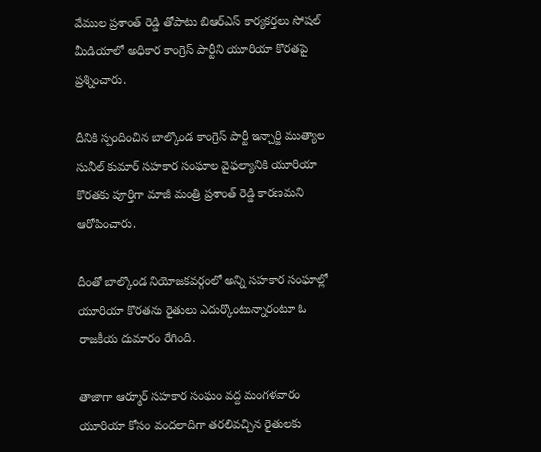వేముల ప్రశాంత్ రెడ్డి తోపాటు బిఆర్ఎస్ కార్యకర్తలు సోషల్ మీడియాలో అధికార కాంగ్రెస్ పార్టీని యూరియా కొరతపై ప్రశ్నించారు.

దీనికి స్పందించిన బాల్కొండ కాంగ్రెస్ పార్టీ ఇన్చార్జి ముత్యాల సునీల్ కుమార్ సహకార సంఘాల వైఫల్యానికి యూరియా కొరతకు పూర్తిగా మాజీ మంత్రి ప్రశాంత్ రెడ్డి కారణమని ఆరోపించారు.

దీంతో బాల్కొండ నియోజకవర్గంలో అన్ని సహకార సంఘాల్లో యూరియా కొరతను రైతులు ఎదుర్కొంటున్నారంటూ ఓ రాజకీయ దుమారం రేగింది.

తాజాగా ఆర్మూర్ సహకార సంఘం వద్ద మంగళవారం యూరియా కోసం వందలాదిగా తరలివచ్చిన రైతులకు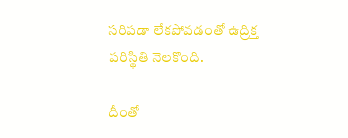సరిపడా లేకపోవడంతో ఉద్రిక్త పరిస్థితి నెలకొంది.

దీంతో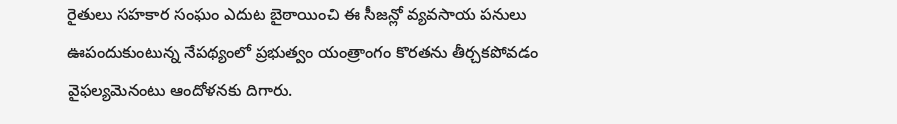రైతులు సహకార సంఘం ఎదుట బైఠాయించి ఈ సీజన్లో వ్యవసాయ పనులు ఊపందుకుంటున్న నేపథ్యంలో ప్రభుత్వం యంత్రాంగం కొరతను తీర్చకపోవడం వైఫల్యమెనంటు ఆందోళనకు దిగారు.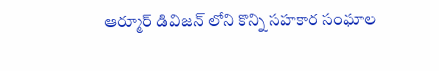ఆర్మూర్ డివిజన్ లోని కొన్ని సహకార సంఘాల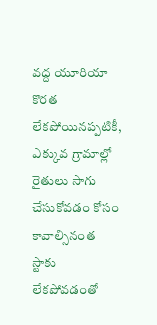వద్ద యూరియా కొరత లేకపోయినప్పటికీ, ఎక్కువ గ్రామాల్లో రైతులు సాగు చేసుకోవడం కోసం కావాల్సినంత స్టాకు లేకపోవడంతో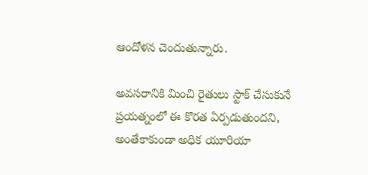ఆందోళన చెందుతున్నారు.

అవసరానికి మించి రైతులు స్టాక్ చేసుకునే ప్రయత్నంలో ఈ కొరత ఏర్పడుతుందని, అంతేకాకుండా అధిక యూరియా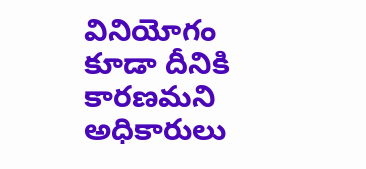వినియోగం కూడా దీనికి కారణమని అధికారులు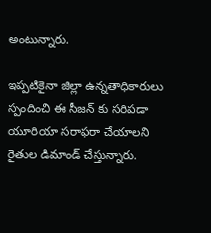అంటున్నారు.

ఇప్పటికైనా జిల్లా ఉన్నతాధికారులు స్పందించి ఈ సీజన్ కు సరిపడా యూరియా సరాఫరా చేయాలని రైతుల డిమాండ్ చేస్తున్నారు.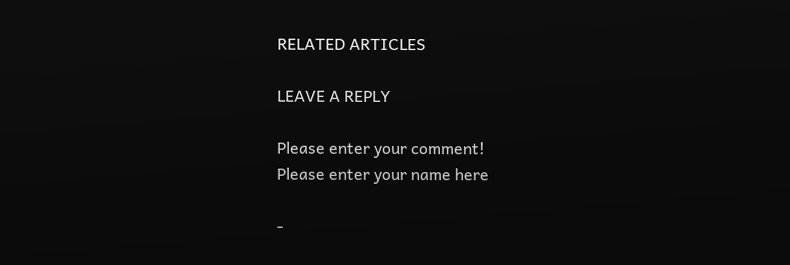RELATED ARTICLES

LEAVE A REPLY

Please enter your comment!
Please enter your name here

-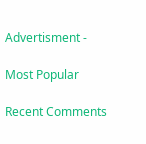Advertisment -

Most Popular

Recent Comments